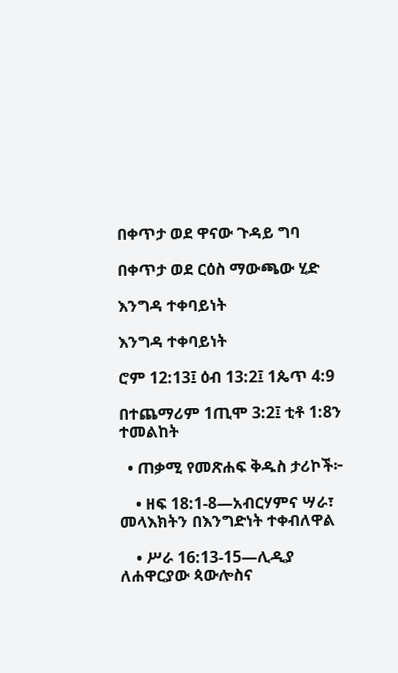በቀጥታ ወደ ዋናው ጉዳይ ግባ

በቀጥታ ወደ ርዕስ ማውጫው ሂድ

እንግዳ ተቀባይነት

እንግዳ ተቀባይነት

ሮም 12:13፤ ዕብ 13:2፤ 1ጴጥ 4:9

በተጨማሪም 1ጢሞ 3:2፤ ቲቶ 1:8ን ተመልከት

  • ጠቃሚ የመጽሐፍ ቅዱስ ታሪኮች፦

    • ዘፍ 18:1-8—አብርሃምና ሣራ፣ መላእክትን በእንግድነት ተቀብለዋል

    • ሥራ 16:13-15—ሊዲያ ለሐዋርያው ጳውሎስና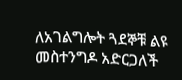ለአገልግሎት ጓደኞቹ ልዩ መስተንግዶ አድርጋለች